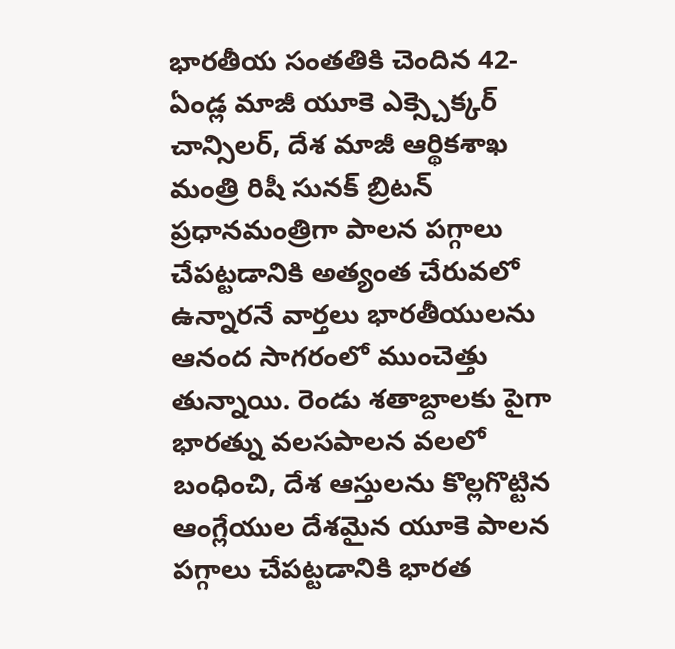భారతీయ సంతతికి చెందిన 42-ఏండ్ల మాజీ యూకె ఎక్స్చెక్కర్ చాన్సిలర్, దేశ మాజీ ఆర్థికశాఖ మంత్రి రిషీ సునక్ బ్రిటన్ ప్రధానమంత్రిగా పాలన పగ్గాలు చేపట్టడానికి అత్యంత చేరువలో ఉన్నారనే వార్తలు భారతీయులను ఆనంద సాగరంలో ముంచెత్తు తున్నాయి. రెండు శతాబ్దాలకు పైగా భారత్ను వలసపాలన వలలో బంధించి, దేశ ఆస్తులను కొల్లగొట్టిన ఆంగ్లేయుల దేశమైన యూకె పాలన పగ్గాలు చేపట్టడానికి భారత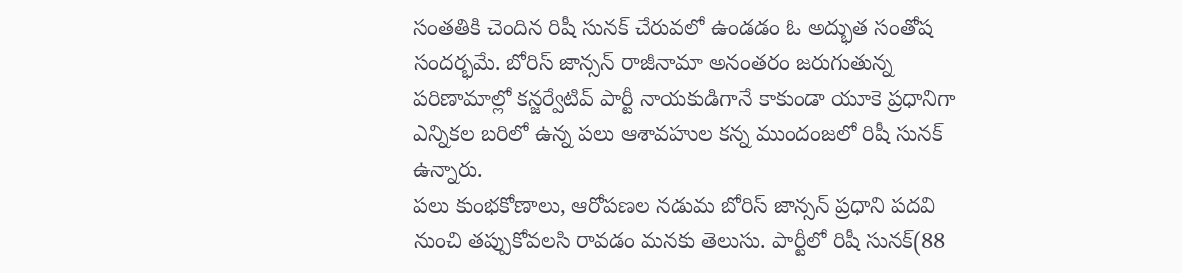సంతతికి చెందిన రిషీ సునక్ చేరువలో ఉండడం ఓ అద్భుత సంతోష సందర్భమే. బోరిస్ జాన్సన్ రాజీనామా అనంతరం జరుగుతున్న పరిణామాల్లో కన్జర్వేటివ్ పార్టీ నాయకుడిగానే కాకుండా యూకె ప్రధానిగా ఎన్నికల బరిలో ఉన్న పలు ఆశావహుల కన్న ముందంజలో రిషీ సునక్ ఉన్నారు.
పలు కుంభకోణాలు, ఆరోపణల నడుమ బోరిస్ జాన్సన్ ప్రధాని పదవి నుంచి తప్పుకోవలసి రావడం మనకు తెలుసు. పార్టీలో రిషీ సునక్(88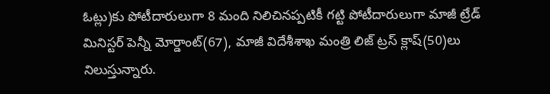ఓట్లు)కు పోటీదారులుగా 8 మంది నిలిచినప్పటికీ గట్టి పోటీదారులుగా మాజీ ట్రేడ్ మినిస్టర్ పెన్నీ మోర్డాంట్(67), మాజీ విదేశీశాఖ మంత్రి లిజ్ ట్రస్ క్లాష్(50)లు నిలుస్తున్నారు.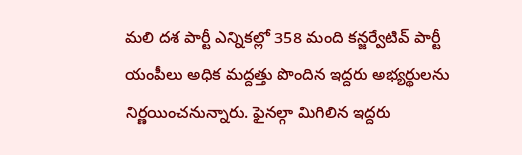మలి దశ పార్టీ ఎన్నికల్లో 358 మంది కన్జర్వేటివ్ పార్టీ యంపీలు అధిక మద్దత్తు పొందిన ఇద్దరు అభ్యర్థులను నిర్ణయించనున్నారు. ఫైనల్గా మిగిలిన ఇద్దరు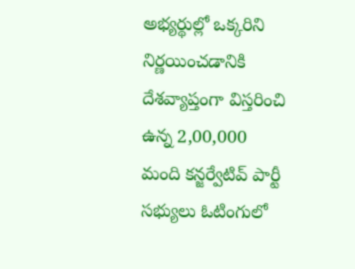అభ్యర్థుల్లో ఒక్కరిని నిర్ణయించడానికి దేశవ్యాప్తంగా విస్తరించి ఉన్న 2,00,000 మంది కన్జర్వేటివ్ పార్టీ సభ్యులు ఓటింగులో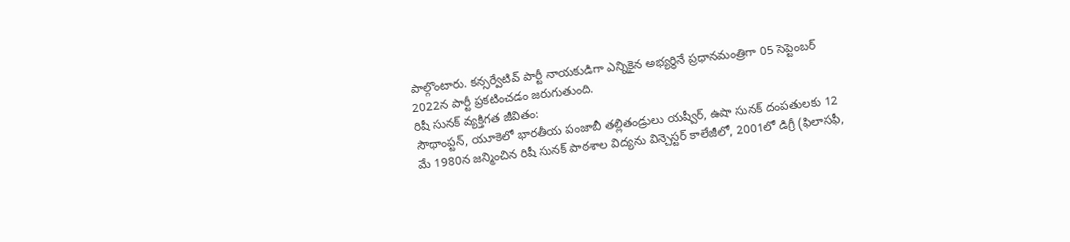పాల్గొంటారు. కన్సర్వేటివ్ పార్టీ నాయకుడిగా ఎన్నికైన అభ్యర్థినే ప్రధానమంత్రిగా 05 సెప్టెంబర్ 2022న పార్టీ ప్రకటించడం జరుగుతుంది.
రిషీ సునక్ వ్యక్తిగత జీవితం:
సౌథాంప్టన్, యూకెలో భారతీయ పంజాబీ తల్లితండ్రులు యష్వీర్, ఉషా సునక్ దంపతులకు 12 మే 1980న జన్మించిన రిషీ సునక్ పాఠశాల విద్యను విన్చెస్టర్ కాలేజీలో, 2001లో డిగ్రీ (ఫిలాసఫీ,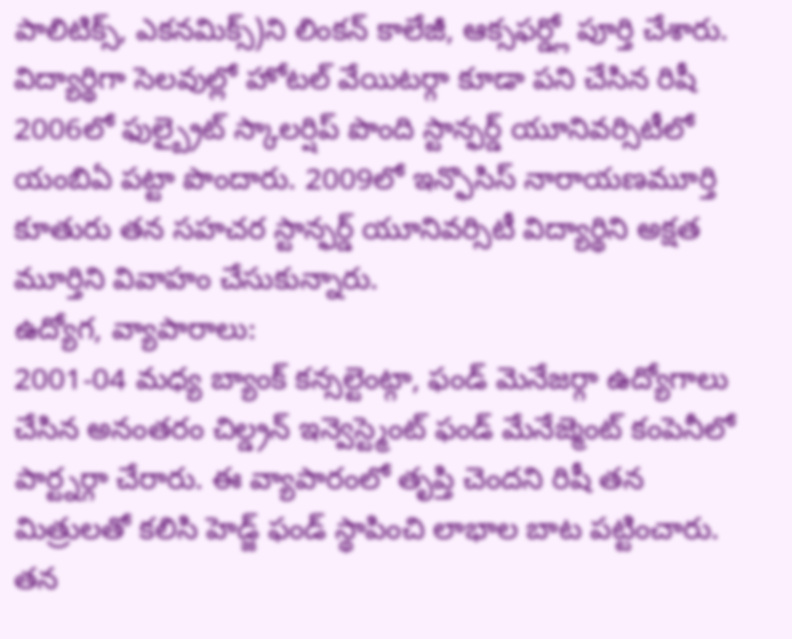పాలిటిక్స్, ఎకనమిక్స్)ని లింకన్ కాలేజీ, ఆక్సఫర్డ్లో పూర్తి చేశారు. విద్యార్థిగా సెలవుల్లో హోటల్ వేయిటర్గా కూడా పని చేసిన రిషీ 2006లో ఫుల్బ్రైట్ స్కాలర్షిప్ పొంది స్టాన్ఫర్డ్ యూనివర్సిటీలో యంబిఏ పట్టా పొందారు. 2009లో ఇన్ఫొసిస్ నారాయణమూర్తి కూతురు తన సహచర స్టాన్ఫర్డ్ యూనివర్సిటీ విద్యార్థిని అక్షత మూర్తిని వివాహం చేసుకున్నారు.
ఉద్యోగ, వ్యాపారాలు:
2001-04 మధ్య బ్యాంక్ కన్సల్టెంట్గా, ఫండ్ మెనేజర్గా ఉద్యోగాలు చేసిన అనంతరం చిల్డ్రన్ ఇన్వెస్ట్మెంట్ ఫండ్ మేనేజ్మెంట్ కంపెనీలో పార్ట్నర్గా చేరారు. ఈ వ్యాపారంలో తృప్తి చెందని రిషీ తన మిత్రులతో కలిసి హెడ్జ్ ఫండ్ స్థాపించి లాభాల బాట పట్టించారు. తన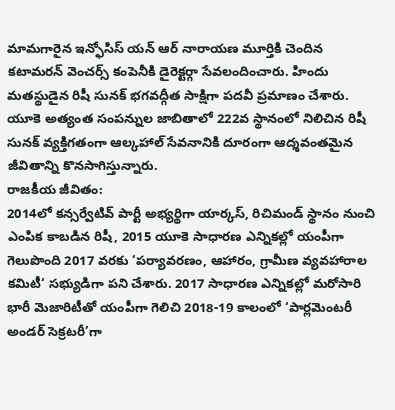మామగారైన ఇన్ఫోసిస్ యన్ ఆర్ నారాయణ మూర్తికి చెందిన కటామరన్ వెంచర్స్ కంపెనీకి డైరెక్టర్గా సేవలందించారు. హిందు మతస్థుడైన రిషీ సునక్ భగవద్గీత సాక్షిగా పదవీ ప్రమాణం చేశారు. యూకె అత్యంత సంపన్నుల జాబితాలో 222వ స్థానంలో నిలిచిన రిషీ సునక్ వ్యక్తిగతంగా ఆల్కహాల్ సేవనానికి దూరంగా ఆద్శవంతమైన జీవితాన్ని కొనసాగిస్తున్నారు.
రాజకీయ జీవితం:
2014లో కన్సర్వేటివ్ పార్టీ అభ్యర్థిగా యార్కస్, రిచిమండ్ స్థానం నుంచి ఎంపిక కాబడిన రిషీ, 2015 యూకె సాధారణ ఎన్నికల్లో యంపీగా గెలుపొంది 2017 వరకు ‘పర్యావరణం, ఆహారం, గ్రామీణ వ్యవహారాల కమిటీ‘ సభ్యుడిగా పని చేశారు. 2017 సాధారణ ఎన్నికల్లో మరోసారి భారీ మెజారిటీతో యంపీగా గెలిచి 2018-19 కాలంలో ‘పార్లమెంటరీ అండర్ సెక్రటరీ’గా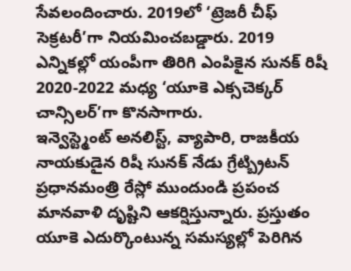సేవలందించారు. 2019లో ‘ట్రెజరీ చీఫ్ సెక్రటరీ’గా నియమించబడ్డారు. 2019 ఎన్నికల్లో యంపీగా తిరిగి ఎంపికైన సునక్ రిషీ 2020-2022 మధ్య ‘యూకె ఎక్సచెక్కర్ చాన్సిలర్’గా కొనసాగారు.
ఇన్వెస్ట్మెంట్ అనలిస్ట్, వ్యాపారి, రాజకీయ నాయకుడైన రిషీ సునక్ నేడు గ్రేట్బ్రిటన్ ప్రధానమంత్రి రేస్లో ముందుండి ప్రపంచ మానవాళి దృష్టిని ఆకర్షిస్తున్నారు. ప్రస్తుతం యూకె ఎదుర్కొంటున్న సమస్యల్లో పెరిగిన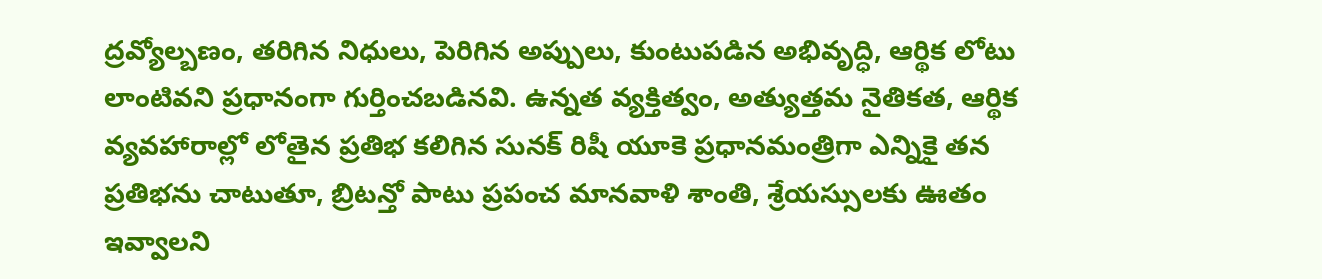ద్రవ్యోల్బణం, తరిగిన నిధులు, పెరిగిన అప్పులు, కుంటుపడిన అభివృద్ధి, ఆర్థిక లోటు లాంటివని ప్రధానంగా గుర్తించబడినవి. ఉన్నత వ్యక్తిత్వం, అత్యుత్తమ నైతికత, ఆర్థిక వ్యవహారాల్లో లోతైన ప్రతిభ కలిగిన సునక్ రిషీ యూకె ప్రధానమంత్రిగా ఎన్నికై తన ప్రతిభను చాటుతూ, బ్రిటన్తో పాటు ప్రపంచ మానవాళి శాంతి, శ్రేయస్సులకు ఊతం ఇవ్వాలని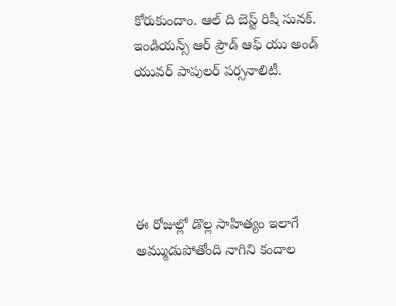కోరుకుందాం. ఆల్ ది బెస్ట్ రిషీ సునక్. ఇండియన్స్ ఆర్ ప్రౌడ్ ఆఫ్ యు అండ్ యువర్ పాపులర్ పర్సనాలిటీ.





ఈ రోజుల్లో డొల్ల సాహిత్యం ఇలాగే అమ్ముడుపోతోంది నాగిని కందాల